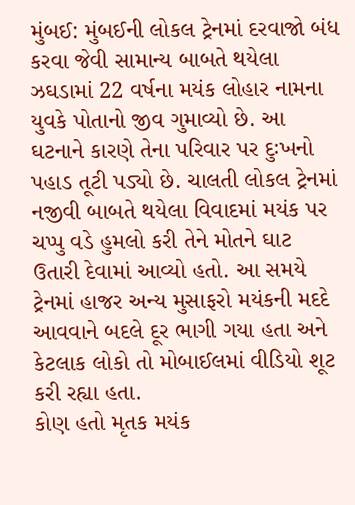મુંબઈ: મુંબઈની લોકલ ટ્રેનમાં દરવાજો બંધ કરવા જેવી સામાન્ય બાબતે થયેલા ઝઘડામાં 22 વર્ષના મયંક લોહાર નામના યુવકે પોતાનો જીવ ગુમાવ્યો છે. આ ઘટનાને કારણે તેના પરિવાર પર દુઃખનો પહાડ તૂટી પડ્યો છે. ચાલતી લોકલ ટ્રેનમાં નજીવી બાબતે થયેલા વિવાદમાં મયંક પર ચપ્પુ વડે હુમલો કરી તેને મોતને ઘાટ ઉતારી દેવામાં આવ્યો હતો. આ સમયે ટ્રેનમાં હાજર અન્ય મુસાફરો મયંકની મદદે આવવાને બદલે દૂર ભાગી ગયા હતા અને કેટલાક લોકો તો મોબાઈલમાં વીડિયો શૂટ કરી રહ્યા હતા.
કોણ હતો મૃતક મયંક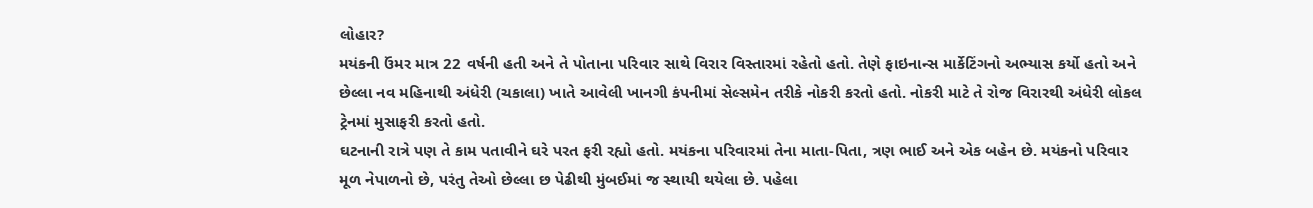લોહાર?
મયંકની ઉંમર માત્ર 22 વર્ષની હતી અને તે પોતાના પરિવાર સાથે વિરાર વિસ્તારમાં રહેતો હતો. તેણે ફાઇનાન્સ માર્કેટિંગનો અભ્યાસ કર્યો હતો અને છેલ્લા નવ મહિનાથી અંધેરી (ચકાલા) ખાતે આવેલી ખાનગી કંપનીમાં સેલ્સમેન તરીકે નોકરી કરતો હતો. નોકરી માટે તે રોજ વિરારથી અંધેરી લોકલ ટ્રેનમાં મુસાફરી કરતો હતો.
ઘટનાની રાત્રે પણ તે કામ પતાવીને ઘરે પરત ફરી રહ્યો હતો. મયંકના પરિવારમાં તેના માતા-પિતા, ત્રણ ભાઈ અને એક બહેન છે. મયંકનો પરિવાર મૂળ નેપાળનો છે, પરંતુ તેઓ છેલ્લા છ પેઢીથી મુંબઈમાં જ સ્થાયી થયેલા છે. પહેલા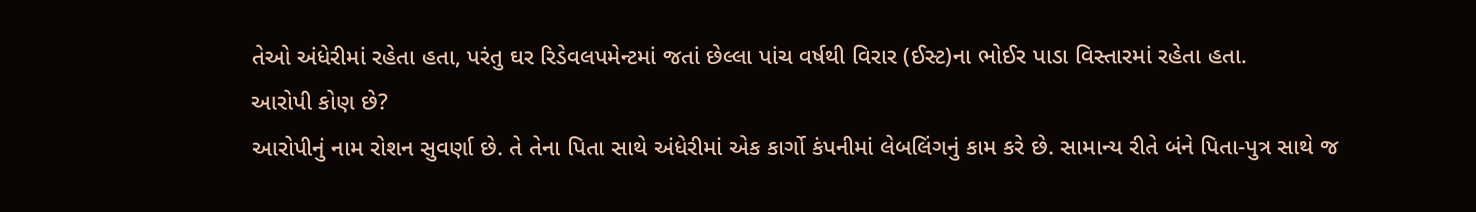તેઓ અંધેરીમાં રહેતા હતા, પરંતુ ઘર રિડેવલપમેન્ટમાં જતાં છેલ્લા પાંચ વર્ષથી વિરાર (ઈસ્ટ)ના ભોઈર પાડા વિસ્તારમાં રહેતા હતા.
આરોપી કોણ છે?
આરોપીનું નામ રોશન સુવર્ણા છે. તે તેના પિતા સાથે અંધેરીમાં એક કાર્ગો કંપનીમાં લેબલિંગનું કામ કરે છે. સામાન્ય રીતે બંને પિતા-પુત્ર સાથે જ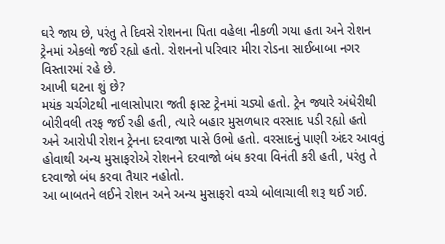ઘરે જાય છે, પરંતુ તે દિવસે રોશનના પિતા વહેલા નીકળી ગયા હતા અને રોશન ટ્રેનમાં એકલો જઈ રહ્યો હતો. રોશનનો પરિવાર મીરા રોડના સાઈબાબા નગર વિસ્તારમાં રહે છે.
આખી ઘટના શું છે?
મયંક ચર્ચગેટથી નાલાસોપારા જતી ફાસ્ટ ટ્રેનમાં ચડ્યો હતો. ટ્રેન જ્યારે અંધેરીથી બોરીવલી તરફ જઈ રહી હતી, ત્યારે બહાર મુસળધાર વરસાદ પડી રહ્યો હતો અને આરોપી રોશન ટ્રેનના દરવાજા પાસે ઉભો હતો. વરસાદનું પાણી અંદર આવતું હોવાથી અન્ય મુસાફરોએ રોશનને દરવાજો બંધ કરવા વિનંતી કરી હતી, પરંતુ તે દરવાજો બંધ કરવા તૈયાર નહોતો.
આ બાબતને લઈને રોશન અને અન્ય મુસાફરો વચ્ચે બોલાચાલી શરૂ થઈ ગઈ.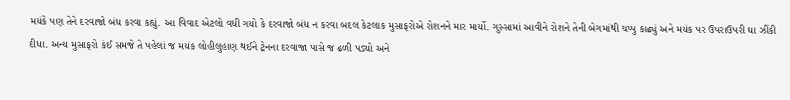મયંકે પણ તેને દરવાજો બંધ કરવા કહ્યું. આ વિવાદ એટલો વધી ગયો કે દરવાજો બંધ ન કરવા બદલ કેટલાક મુસાફરોએ રોશનને માર માર્યો. ગુસ્સામાં આવીને રોશને તેની બેગમાંથી ચપ્પુ કાઢ્યું અને મયંક પર ઉપરાઉપરી ઘા ઝીંકી દીધા. અન્ય મુસાફરો કંઈ સમજે તે પહેલાં જ મયંક લોહીલુહાણ થઈને ટ્રેનના દરવાજા પાસે જ ઢળી પડ્યો અને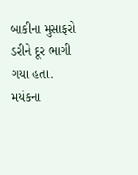બાકીના મુસાફરો ડરીને દૂર ભાગી ગયા હતા. મયંકના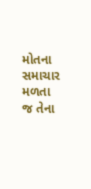મોતના સમાચાર મળતા જ તેના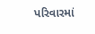પરિવારમાં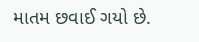માતમ છવાઈ ગયો છે.